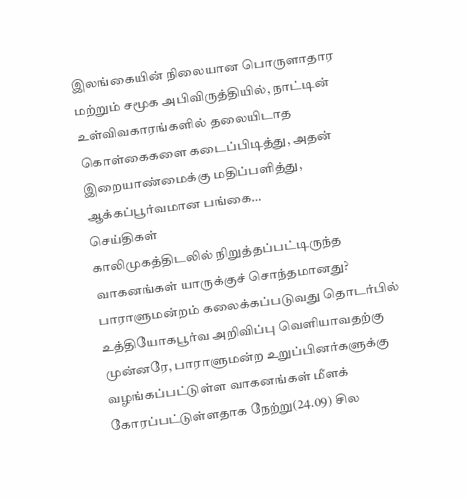இலங்கையின் நிலையான பொருளாதார மற்றும் சமூக அபிவிருத்தியில், நாட்டின் உள்விவகாரங்களில் தலையிடாத கொள்கைகளை கடைப்பிடித்து, அதன் இறையாண்மைக்கு மதிப்பளித்து, ஆக்கப்பூர்வமான பங்கை…
செய்திகள்
காலிமுகத்திடலில் நிறுத்தப்பட்டிருந்த வாகனங்கள் யாருக்குச் சொந்தமானது?
பாராளுமன்றம் கலைக்கப்படுவது தொடர்பில் உத்தியோகபூர்வ அறிவிப்பு வெளியாவதற்கு முன்னரே, பாராளுமன்ற உறுப்பினர்களுக்கு வழங்கப்பட்டுள்ள வாகனங்கள் மீளக் கோரப்பட்டுள்ளதாக நேற்று(24.09) சில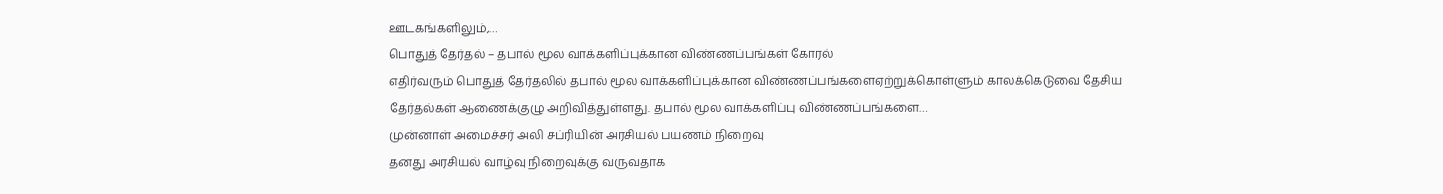ஊடகங்களிலும்,…
பொதுத் தேர்தல் – தபால் மூல வாக்களிப்புக்கான விண்ணப்பங்கள் கோரல்
எதிர்வரும் பொதுத் தேர்தலில் தபால் மூல வாக்களிப்புக்கான விண்ணப்பங்களைஏற்றுக்கொள்ளும் காலக்கெடுவை தேசிய தேர்தல்கள் ஆணைக்குழு அறிவித்துள்ளது. தபால் மூல வாக்களிப்பு விண்ணப்பங்களை…
முன்னாள் அமைச்சர் அலி சப்ரியின் அரசியல் பயணம் நிறைவு
தனது அரசியல் வாழ்வு நிறைவுக்கு வருவதாக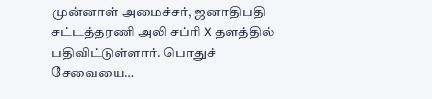முன்னாள் அமைச்சர், ஜனாதிபதி சட்டத்தரணி அலி சப்ரி X தளத்தில் பதிவிட்டுள்ளார். பொதுச் சேவையை…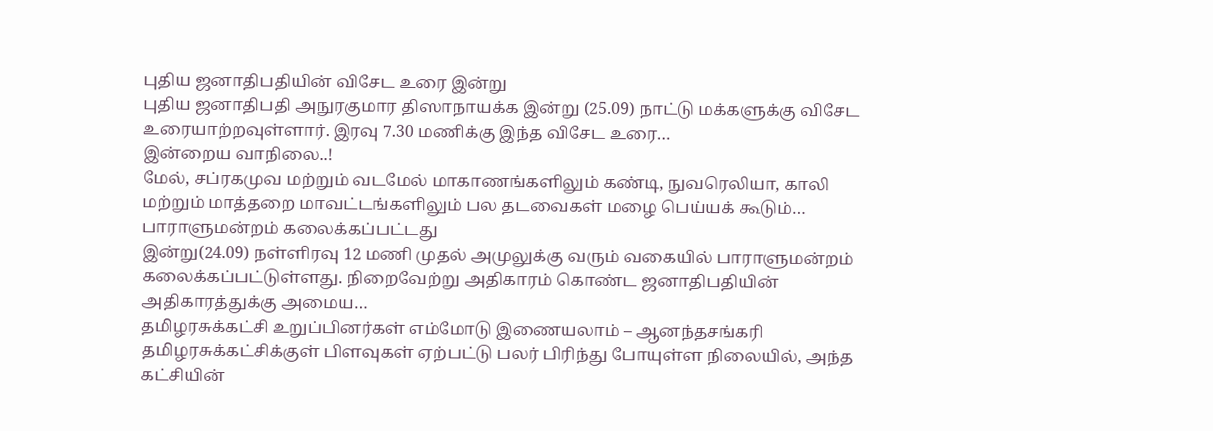புதிய ஜனாதிபதியின் விசேட உரை இன்று
புதிய ஜனாதிபதி அநுரகுமார திஸாநாயக்க இன்று (25.09) நாட்டு மக்களுக்கு விசேட உரையாற்றவுள்ளார். இரவு 7.30 மணிக்கு இந்த விசேட உரை…
இன்றைய வாநிலை..!
மேல், சப்ரகமுவ மற்றும் வடமேல் மாகாணங்களிலும் கண்டி, நுவரெலியா, காலி மற்றும் மாத்தறை மாவட்டங்களிலும் பல தடவைகள் மழை பெய்யக் கூடும்…
பாராளுமன்றம் கலைக்கப்பட்டது
இன்று(24.09) நள்ளிரவு 12 மணி முதல் அமுலுக்கு வரும் வகையில் பாராளுமன்றம் கலைக்கப்பட்டுள்ளது. நிறைவேற்று அதிகாரம் கொண்ட ஜனாதிபதியின் அதிகாரத்துக்கு அமைய…
தமிழரசுக்கட்சி உறுப்பினர்கள் எம்மோடு இணையலாம் – ஆனந்தசங்கரி
தமிழரசுக்கட்சிக்குள் பிளவுகள் ஏற்பட்டு பலர் பிரிந்து போயுள்ள நிலையில், அந்த கட்சியின்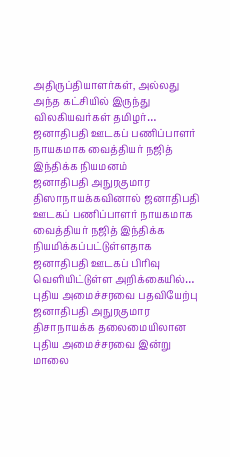அதிருப்தியாளர்கள், அல்லது அந்த கட்சியில் இருந்து விலகியவர்கள் தமிழர்…
ஜனாதிபதி ஊடகப் பணிப்பாளர் நாயகமாக வைத்தியர் நஜித் இந்திக்க நியமனம்
ஜனாதிபதி அநுரகுமார திஸாநாயக்கவினால் ஜனாதிபதி ஊடகப் பணிப்பாளர் நாயகமாக வைத்தியர் நஜித் இந்திக்க நியமிக்கப்பட்டுள்ளதாக ஜனாதிபதி ஊடகப் பிரிவு வெளியிட்டுள்ள அறிக்கையில்…
புதிய அமைச்சரவை பதவியேற்பு
ஜனாதிபதி அநுரகுமார திசாநாயக்க தலைமையிலான புதிய அமைச்சரவை இன்று மாலை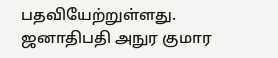பதவியேற்றுள்ளது. ஜனாதிபதி அநுர குமார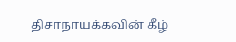திசாநாயக்கவின் கீழ்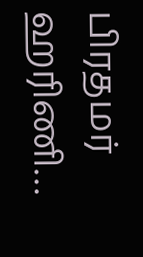பிரதமர் ஹரிணி…